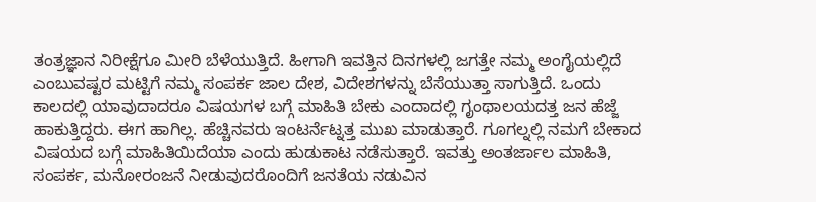ತಂತ್ರಜ್ಞಾನ ನಿರೀಕ್ಷೆಗೂ ಮೀರಿ ಬೆಳೆಯುತ್ತಿದೆ. ಹೀಗಾಗಿ ಇವತ್ತಿನ ದಿನಗಳಲ್ಲಿ ಜಗತ್ತೇ ನಮ್ಮ ಅಂಗೈಯಲ್ಲಿದೆ ಎಂಬುವಷ್ಟರ ಮಟ್ಟಿಗೆ ನಮ್ಮ ಸಂಪರ್ಕ ಜಾಲ ದೇಶ, ವಿದೇಶಗಳನ್ನು ಬೆಸೆಯುತ್ತಾ ಸಾಗುತ್ತಿದೆ. ಒಂದು ಕಾಲದಲ್ಲಿ ಯಾವುದಾದರೂ ವಿಷಯಗಳ ಬಗ್ಗೆ ಮಾಹಿತಿ ಬೇಕು ಎಂದಾದಲ್ಲಿ ಗೃಂಥಾಲಯದತ್ತ ಜನ ಹೆಜ್ಜೆ ಹಾಕುತ್ತಿದ್ದರು. ಈಗ ಹಾಗಿಲ್ಲ. ಹೆಚ್ಚಿನವರು ಇಂಟರ್ನೆಟ್ನತ್ತ ಮುಖ ಮಾಡುತ್ತಾರೆ. ಗೂಗಲ್ನಲ್ಲಿ ನಮಗೆ ಬೇಕಾದ ವಿಷಯದ ಬಗ್ಗೆ ಮಾಹಿತಿಯಿದೆಯಾ ಎಂದು ಹುಡುಕಾಟ ನಡೆಸುತ್ತಾರೆ. ಇವತ್ತು ಅಂತರ್ಜಾಲ ಮಾಹಿತಿ, ಸಂಪರ್ಕ, ಮನೋರಂಜನೆ ನೀಡುವುದರೊಂದಿಗೆ ಜನತೆಯ ನಡುವಿನ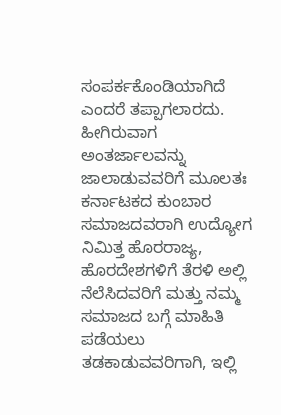ಸಂಪರ್ಕಕೊಂಡಿಯಾಗಿದೆ ಎಂದರೆ ತಪ್ಪಾಗಲಾರದು. ಹೀಗಿರುವಾಗ ಅಂತರ್ಜಾಲವನ್ನು ಜಾಲಾಡುವವರಿಗೆ ಮೂಲತಃ ಕರ್ನಾಟಕದ ಕುಂಬಾರ ಸಮಾಜದವರಾಗಿ ಉದ್ಯೋಗ ನಿಮಿತ್ತ ಹೊರರಾಜ್ಯ, ಹೊರದೇಶಗಳಿಗೆ ತೆರಳಿ ಅಲ್ಲಿ ನೆಲೆಸಿದವರಿಗೆ ಮತ್ತು ನಮ್ಮ ಸಮಾಜದ ಬಗ್ಗೆ ಮಾಹಿತಿ ಪಡೆಯಲು ತಡಕಾಡುವವರಿಗಾಗಿ, ಇಲ್ಲಿ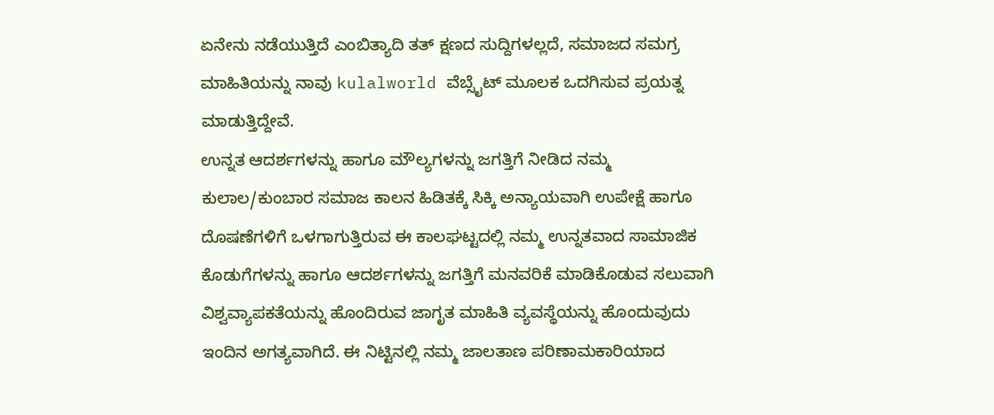ಏನೇನು ನಡೆಯುತ್ತಿದೆ ಎಂಬಿತ್ಯಾದಿ ತತ್ ಕ್ಷಣದ ಸುದ್ದಿಗಳಲ್ಲದೆ, ಸಮಾಜದ ಸಮಗ್ರ ಮಾಹಿತಿಯನ್ನು ನಾವು kulalworld ವೆಬ್ಸೈಟ್ ಮೂಲಕ ಒದಗಿಸುವ ಪ್ರಯತ್ನ ಮಾಡುತ್ತಿದ್ದೇವೆ.
ಉನ್ನತ ಆದರ್ಶಗಳನ್ನು ಹಾಗೂ ಮೌಲ್ಯಗಳನ್ನು ಜಗತ್ತಿಗೆ ನೀಡಿದ ನಮ್ಮ ಕುಲಾಲ/ಕುಂಬಾರ ಸಮಾಜ ಕಾಲನ ಹಿಡಿತಕ್ಕೆ ಸಿಕ್ಕಿ ಅನ್ಯಾಯವಾಗಿ ಉಪೇಕ್ಷೆ ಹಾಗೂ ದೊಷಣೆಗಳಿಗೆ ಒಳಗಾಗುತ್ತಿರುವ ಈ ಕಾಲಘಟ್ಟದಲ್ಲಿ ನಮ್ಮ ಉನ್ನತವಾದ ಸಾಮಾಜಿಕ ಕೊಡುಗೆಗಳನ್ನು ಹಾಗೂ ಆದರ್ಶಗಳನ್ನು ಜಗತ್ತಿಗೆ ಮನವರಿಕೆ ಮಾಡಿಕೊಡುವ ಸಲುವಾಗಿ ವಿಶ್ವವ್ಯಾಪಕತೆಯನ್ನು ಹೊಂದಿರುವ ಜಾಗೃತ ಮಾಹಿತಿ ವ್ಯವಸ್ಥೆಯನ್ನು ಹೊಂದುವುದು ಇಂದಿನ ಅಗತ್ಯವಾಗಿದೆ. ಈ ನಿಟ್ಟಿನಲ್ಲಿ ನಮ್ಮ ಜಾಲತಾಣ ಪರಿಣಾಮಕಾರಿಯಾದ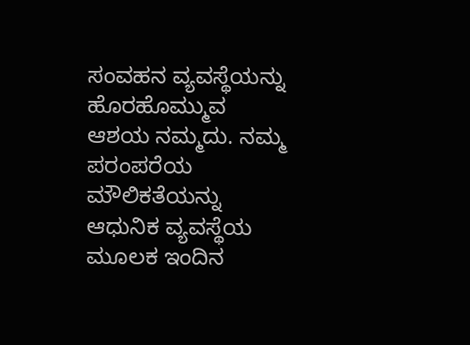ಸಂವಹನ ವ್ಯವಸ್ಥೆಯನ್ನು ಹೊರಹೊಮ್ಮುವ ಆಶಯ ನಮ್ಮದು. ನಮ್ಮ ಪರಂಪರೆಯ ಮೌಲಿಕತೆಯನ್ನು ಆಧುನಿಕ ವ್ಯವಸ್ಥೆಯ ಮೂಲಕ ಇಂದಿನ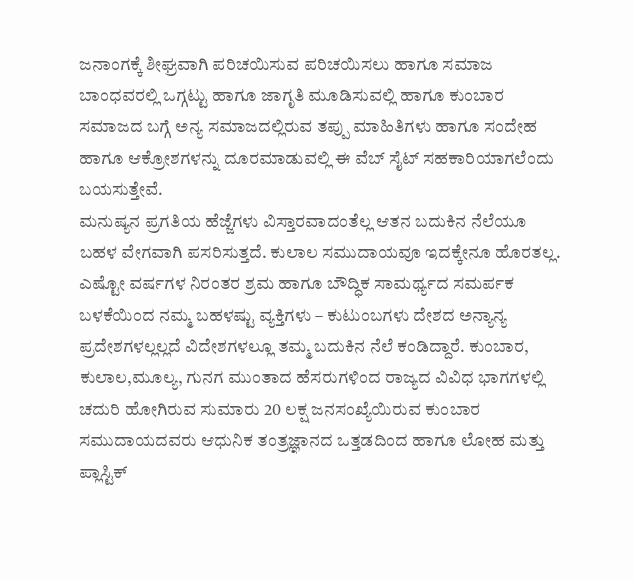ಜನಾಂಗಕ್ಕೆ ಶೀಘ್ರವಾಗಿ ಪರಿಚಯಿಸುವ ಪರಿಚಯಿಸಲು ಹಾಗೂ ಸಮಾಜ ಬಾಂಧವರಲ್ಲಿ ಒಗ್ಗಟ್ಟು ಹಾಗೂ ಜಾಗೃತಿ ಮೂಡಿಸುವಲ್ಲಿ ಹಾಗೂ ಕುಂಬಾರ ಸಮಾಜದ ಬಗ್ಗೆ ಅನ್ಯ ಸಮಾಜದಲ್ಲಿರುವ ತಪ್ಪು ಮಾಹಿತಿಗಳು ಹಾಗೂ ಸಂದೇಹ ಹಾಗೂ ಆಕ್ರೋಶಗಳನ್ನು ದೂರಮಾಡುವಲ್ಲಿ ಈ ವೆಬ್ ಸೈಟ್ ಸಹಕಾರಿಯಾಗಲೆಂದು ಬಯಸುತ್ತೇವೆ.
ಮನುಷ್ಯನ ಪ್ರಗತಿಯ ಹೆಜ್ಜೆಗಳು ವಿಸ್ತಾರವಾದಂತೆಲ್ಲ ಆತನ ಬದುಕಿನ ನೆಲೆಯೂ ಬಹಳ ವೇಗವಾಗಿ ಪಸರಿಸುತ್ತದೆ. ಕುಲಾಲ ಸಮುದಾಯವೂ ಇದಕ್ಕೇನೂ ಹೊರತಲ್ಲ. ಎಷ್ಟೋ ವರ್ಷಗಳ ನಿರಂತರ ಶ್ರಮ ಹಾಗೂ ಬೌದ್ಧಿಕ ಸಾಮರ್ಥ್ಯದ ಸಮರ್ಪಕ ಬಳಕೆಯಿಂದ ನಮ್ಮ ಬಹಳಷ್ಟು ವ್ಯಕ್ತಿಗಳು – ಕುಟುಂಬಗಳು ದೇಶದ ಅನ್ಯಾನ್ಯ ಪ್ರದೇಶಗಳಲ್ಲಲ್ಲದೆ ವಿದೇಶಗಳಲ್ಲೂ ತಮ್ಮ ಬದುಕಿನ ನೆಲೆ ಕಂಡಿದ್ದಾರೆ. ಕುಂಬಾರ, ಕುಲಾಲ,ಮೂಲ್ಯ, ಗುನಗ ಮುಂತಾದ ಹೆಸರುಗಳಿಂದ ರಾಜ್ಯದ ವಿವಿಧ ಭಾಗಗಳಲ್ಲಿ ಚದುರಿ ಹೋಗಿರುವ ಸುಮಾರು 20 ಲಕ್ಷ ಜನಸಂಖ್ಯೆಯಿರುವ ಕುಂಬಾರ ಸಮುದಾಯದವರು ಆಧುನಿಕ ತಂತ್ರಜ್ಞಾನದ ಒತ್ತಡದಿಂದ ಹಾಗೂ ಲೋಹ ಮತ್ತು ಪ್ಲಾಸ್ಟಿಕ್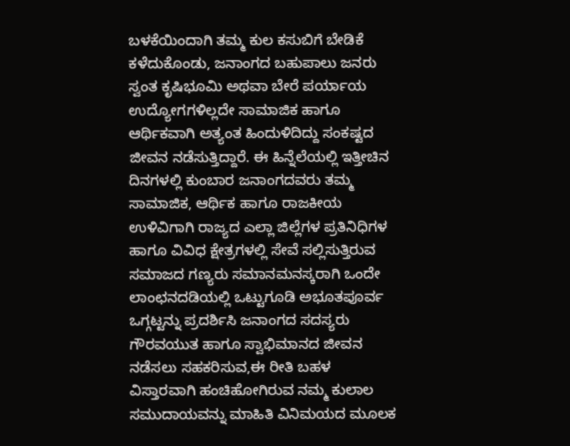ಬಳಕೆಯಿಂದಾಗಿ ತಮ್ಮ ಕುಲ ಕಸುಬಿಗೆ ಬೇಡಿಕೆ ಕಳೆದುಕೊಂಡು, ಜನಾಂಗದ ಬಹುಪಾಲು ಜನರು ಸ್ವಂತ ಕೃಷಿಭೂಮಿ ಅಥವಾ ಬೇರೆ ಪರ್ಯಾಯ ಉದ್ಯೋಗಗಳಿಲ್ಲದೇ ಸಾಮಾಜಿಕ ಹಾಗೂ ಆರ್ಥಿಕವಾಗಿ ಅತ್ಯಂತ ಹಿಂದುಳಿದಿದ್ದು ಸಂಕಷ್ಟದ ಜೀವನ ನಡೆಸುತ್ತಿದ್ದಾರೆ. ಈ ಹಿನ್ನೆಲೆಯಲ್ಲಿ ಇತ್ತೀಚಿನ ದಿನಗಳಲ್ಲಿ ಕುಂಬಾರ ಜನಾಂಗದವರು ತಮ್ಮ ಸಾಮಾಜಿಕ, ಆರ್ಥಿಕ ಹಾಗೂ ರಾಜಕೀಯ ಉಳಿವಿಗಾಗಿ ರಾಜ್ಯದ ಎಲ್ಲಾ ಜಿಲ್ಲೆಗಳ ಪ್ರತಿನಿಧಿಗಳ ಹಾಗೂ ವಿವಿಧ ಕ್ಷೇತ್ರಗಳಲ್ಲಿ ಸೇವೆ ಸಲ್ಲಿಸುತ್ತಿರುವ ಸಮಾಜದ ಗಣ್ಯರು ಸಮಾನಮನಸ್ಕರಾಗಿ ಒಂದೇ ಲಾಂಛನದಡಿಯಲ್ಲಿ ಒಟ್ಟುಗೂಡಿ ಅಭೂತಪೂರ್ವ ಒಗ್ಗಟ್ಟನ್ನು ಪ್ರದರ್ಶಿಸಿ ಜನಾಂಗದ ಸದಸ್ಯರು ಗೌರವಯುತ ಹಾಗೂ ಸ್ವಾಭಿಮಾನದ ಜೀವನ ನಡೆಸಲು ಸಹಕರಿಸುವ,ಈ ರೀತಿ ಬಹಳ ವಿಸ್ತಾರವಾಗಿ ಹಂಚಿಹೋಗಿರುವ ನಮ್ಮ ಕುಲಾಲ ಸಮುದಾಯವನ್ನು ಮಾಹಿತಿ ವಿನಿಮಯದ ಮೂಲಕ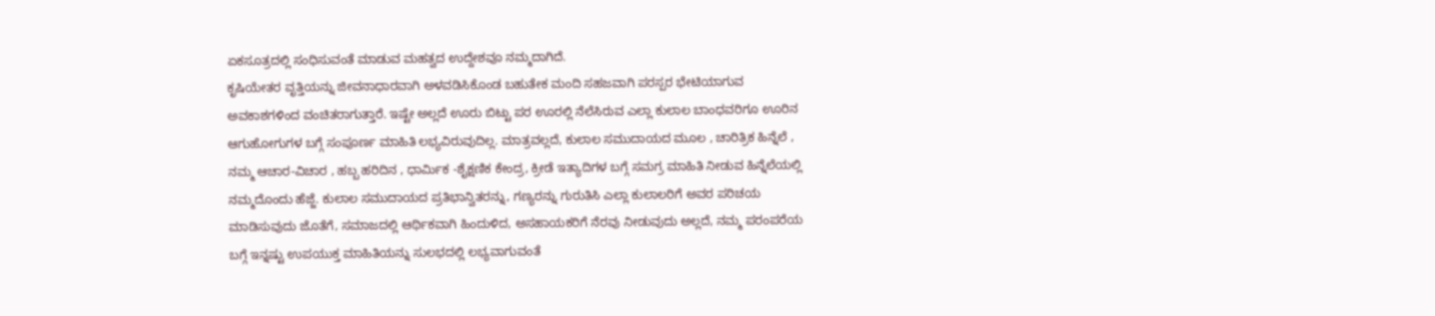ಏಕಸೂತ್ರದಲ್ಲಿ ಸಂಧಿಸುವಂತೆ ಮಾಡುವ ಮಹತ್ವದ ಉದ್ದೇಶವೂ ನಮ್ಮದಾಗಿದೆ.
ಕೃಷಿಯೇತರ ವೃತ್ತಿಯನ್ನು ಜೀವನಾಧಾರವಾಗಿ ಅಳವಡಿಸಿಕೊಂಡ ಬಹುತೇಕ ಮಂದಿ ಸಹಜವಾಗಿ ಪರಸ್ಪರ ಭೇಟಿಯಾಗುವ ಅವಕಾಶಗಳಿಂದ ವಂಚಿತರಾಗುತ್ತಾರೆ. ಇಷ್ಟೇ ಅಲ್ಲದೆ ಊರು ಬಿಟ್ಟು ಪರ ಊರಲ್ಲಿ ನೆಲೆಸಿರುವ ಎಲ್ಲಾ ಕುಲಾಲ ಬಾಂಧವರಿಗೂ ಊರಿನ ಆಗುಹೋಗುಗಳ ಬಗ್ಗೆ ಸಂಪೂರ್ಣ ಮಾಹಿತಿ ಲಭ್ಯವಿರುವುದಿಲ್ಲ. ಮಾತ್ರವಲ್ಲದೆ, ಕುಲಾಲ ಸಮುದಾಯದ ಮೂಲ , ಚಾರಿತ್ರಿಕ ಹಿನ್ನೆಲೆ , ನಮ್ಮ ಆಚಾರ-ವಿಚಾರ , ಹಬ್ಬ ಹರಿದಿನ , ಧಾರ್ಮಿಕ -ಶೈಕ್ಷಣಿಕ ಕೇಂದ್ರ, ಕ್ರೀಡೆ ಇತ್ಯಾದಿಗಳ ಬಗ್ಗೆ ಸಮಗ್ರ ಮಾಹಿತಿ ನೀಡುವ ಹಿನ್ನೆಲೆಯಲ್ಲಿ ನಮ್ಮದೊಂದು ಹೆಜ್ಜೆ. ಕುಲಾಲ ಸಮುದಾಯದ ಪ್ರತಿಭಾನ್ವಿತರನ್ನು, ಗಣ್ಯರನ್ನು ಗುರುತಿಸಿ ಎಲ್ಲಾ ಕುಲಾಲರಿಗೆ ಅವರ ಪರಿಚಯ ಮಾಡಿಸುವುದು ಜೊತೆಗೆ, ಸಮಾಜದಲ್ಲಿ ಆರ್ಥಿಕವಾಗಿ ಹಿಂದುಳಿದ, ಅಸಹಾಯಕರಿಗೆ ನೆರವು ನೀಡುವುದು ಅಲ್ಲದೆ, ನಮ್ಮ ಪರಂಪರೆಯ ಬಗ್ಗೆ ಇನ್ನಷ್ಟು ಉಪಯುಕ್ತ ಮಾಹಿತಿಯನ್ನು ಸುಲಭದಲ್ಲಿ ಲಭ್ಯವಾಗುವಂತೆ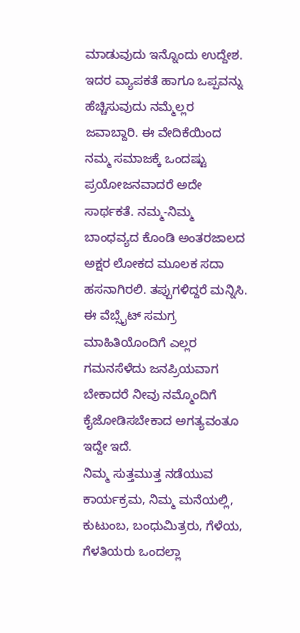ಮಾಡುವುದು ಇನ್ನೊಂದು ಉದ್ದೇಶ. ಇದರ ವ್ಯಾಪಕತೆ ಹಾಗೂ ಒಪ್ಪವನ್ನು ಹೆಚ್ಚಿಸುವುದು ನಮ್ಮೆಲ್ಲರ ಜವಾಬ್ದಾರಿ. ಈ ವೇದಿಕೆಯಿಂದ ನಮ್ಮ ಸಮಾಜಕ್ಕೆ ಒಂದಷ್ಟು ಪ್ರಯೋಜನವಾದರೆ ಅದೇ ಸಾರ್ಥಕತೆ. ನಮ್ಮ-ನಿಮ್ಮ ಬಾಂಧವ್ಯದ ಕೊಂಡಿ ಅಂತರಜಾಲದ ಅಕ್ಷರ ಲೋಕದ ಮೂಲಕ ಸದಾ ಹಸನಾಗಿರಲಿ. ತಪ್ಪುಗಳಿದ್ದರೆ ಮನ್ನಿಸಿ.
ಈ ವೆಬ್ಸೈಟ್ ಸಮಗ್ರ ಮಾಹಿತಿಯೊಂದಿಗೆ ಎಲ್ಲರ ಗಮನಸೆಳೆದು ಜನಪ್ರಿಯವಾಗ ಬೇಕಾದರೆ ನೀವು ನಮ್ಮೊಂದಿಗೆ ಕೈಜೋಡಿಸಬೇಕಾದ ಅಗತ್ಯವಂತೂ ಇದ್ದೇ ಇದೆ.
ನಿಮ್ಮ ಸುತ್ತಮುತ್ತ ನಡೆಯುವ ಕಾರ್ಯಕ್ರಮ, ನಿಮ್ಮ ಮನೆಯಲ್ಲಿ, ಕುಟುಂಬ, ಬಂಧುಮಿತ್ರರು, ಗೆಳೆಯ, ಗೆಳತಿಯರು ಒಂದಲ್ಲಾ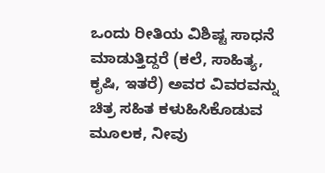ಒಂದು ರೀತಿಯ ವಿಶಿಷ್ಟ ಸಾಧನೆ ಮಾಡುತ್ತಿದ್ದರೆ (ಕಲೆ, ಸಾಹಿತ್ಯ, ಕೃಷಿ, ಇತರೆ) ಅವರ ವಿವರವನ್ನು ಚಿತ್ರ ಸಹಿತ ಕಳುಹಿಸಿಕೊಡುವ ಮೂಲಕ, ನೀವು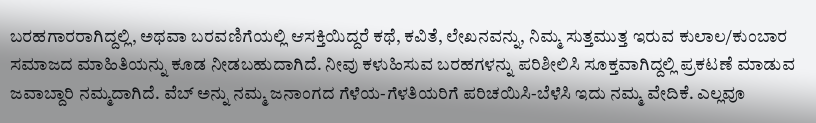ಬರಹಗಾರರಾಗಿದ್ದಲ್ಲಿ, ಅಥವಾ ಬರವಣಿಗೆಯಲ್ಲಿ ಆಸಕ್ತಿಯಿದ್ದರೆ ಕಥೆ, ಕವಿತೆ, ಲೇಖನವನ್ನು, ನಿಮ್ಮ ಸುತ್ತಮುತ್ತ ಇರುವ ಕುಲಾಲ/ಕುಂಬಾರ ಸಮಾಜದ ಮಾಹಿತಿಯನ್ನು ಕೂಡ ನೀಡಬಹುದಾಗಿದೆ. ನೀವು ಕಳುಹಿಸುವ ಬರಹಗಳನ್ನು ಪರಿಶೀಲಿಸಿ ಸೂಕ್ತವಾಗಿದ್ದಲ್ಲಿ ಪ್ರಕಟಣೆ ಮಾಡುವ ಜವಾಬ್ದಾರಿ ನಮ್ಮದಾಗಿದೆ. ವೆಬ್ ಅನ್ನು ನಮ್ಮ ಜನಾಂಗದ ಗೆಳೆಯ-ಗೆಳತಿಯರಿಗೆ ಪರಿಚಯಿಸಿ-ಬೆಳೆಸಿ ಇದು ನಮ್ಮ ವೇದಿಕೆ. ಎಲ್ಲವೂ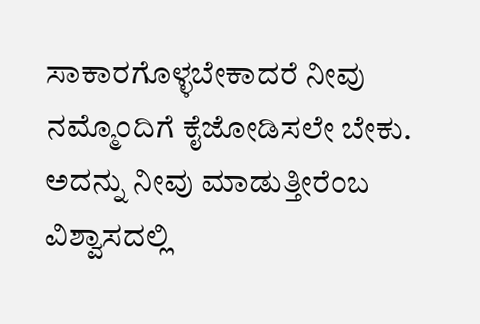ಸಾಕಾರಗೊಳ್ಳಬೇಕಾದರೆ ನೀವು ನಮ್ಮೊಂದಿಗೆ ಕೈಜೋಡಿಸಲೇ ಬೇಕು. ಅದನ್ನು ನೀವು ಮಾಡುತ್ತೀರೆಂಬ ವಿಶ್ವಾಸದಲ್ಲಿ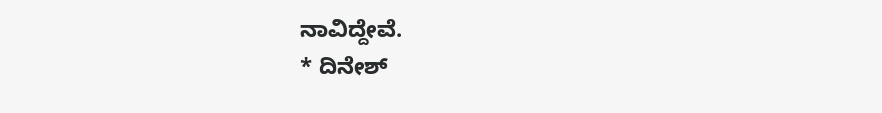ನಾವಿದ್ದೇವೆ.
* ದಿನೇಶ್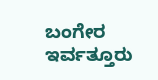ಬಂಗೇರ ಇರ್ವತ್ತೂರು